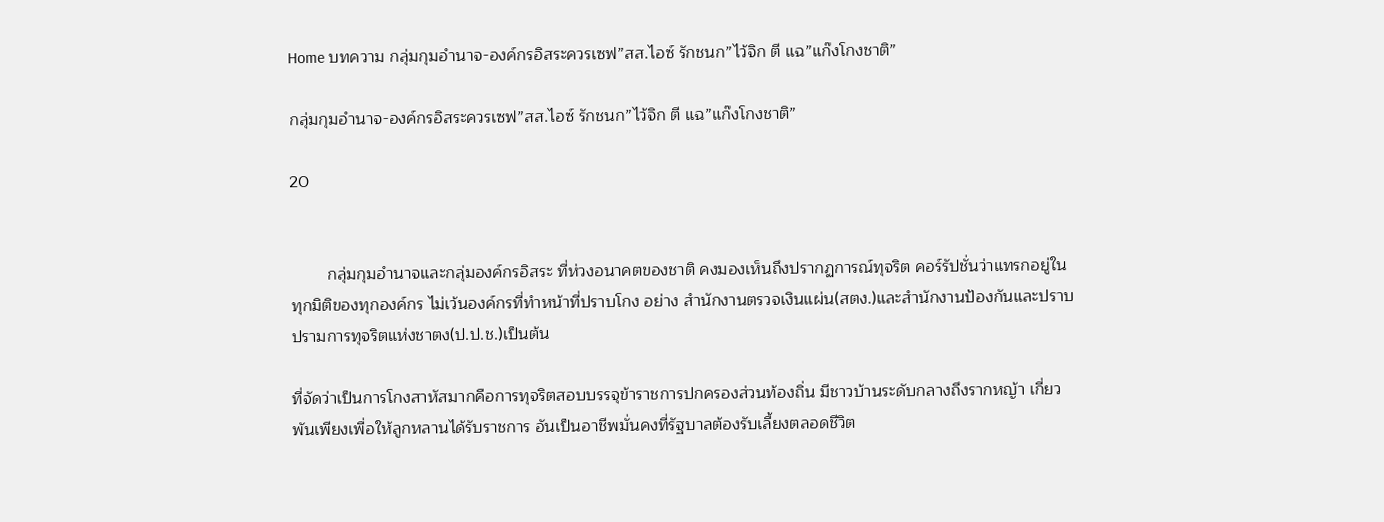Home บทความ กลุ่มกุมอำนาจ-องค์กรอิสระควรเซฟ”สส.ไอซ์ รักชนก”ไว้จิก ตี แฉ”แก๊งโกงชาติ”

กลุ่มกุมอำนาจ-องค์กรอิสระควรเซฟ”สส.ไอซ์ รักชนก”ไว้จิก ตี แฉ”แก๊งโกงชาติ”

20


        กลุ่มกุมอำนาจและกลุ่มองค์กรอิสระ ที่ห่วงอนาคตของชาติ คงมองเห็นถึงปรากฏการณ์ทุจริต คอร์รัปชั่นว่าแทรกอยู่ในทุกมิติของทุกองค์กร ไม่เว้นองค์กรที่ทำหน้าที่ปราบโกง อย่าง สำนักงานตรวจเงินแผ่น(สตง.)และสำนักงานป้องกันและปราบปรามการทุจริตแห่งชาตง(ป.ป.ช.)เป็นต้น

ที่จัดว่าเป็นการโกงสาหัสมากคือการทุจริตสอบบรรจุข้าราชการปกครองส่วนท้องถิ่น มีชาวบ้านระดับกลางถึงรากหญ้า เกี่ยวพันเพียงเพื่อให้ลูกหลานได้รับราชการ อันเป็นอาชีพมั่นคงที่รัฐบาลต้องรับเลี้ยงตลอดชีวิต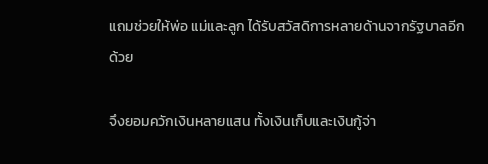แถมช่วยให้พ่อ แม่และลูก ได้รับสวัสดิการหลายด้านจากรัฐบาลอีกด้วย

จึงยอมควักเงินหลายแสน ทั้งเงินเก็บและเงินกู้จ่า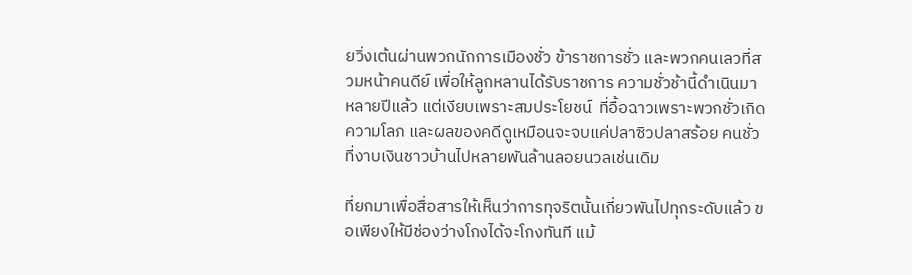ยวิ่งเต้นผ่านพวกนักการเมืองชั่ว ข้าราชการชั่ว และพวกคนเลวที่สวมหน้าคนดีย์ เพื่อให้ลูกหลานได้รับราชการ ความชั่วช้านี้ดำเนินมาหลายปีแล้ว แต่เงียบเพราะสมประโยชน์  ที่อื้อฉาวเพราะพวกชั่วเกิดความโลภ และผลของคดีดูเหมือนจะจบแค่ปลาซิวปลาสร้อย คนชั่วที่งาบเงินชาวบ้านไปหลายพันล้านลอยนวลเช่นเดิม

ที่ยกมาเพื่อสื่อสารให้เห็นว่าการทุจริตนั้นเกี่ยวพันไปทุกระดับแล้ว ขอเพียงให้มีช่องว่างโกงได้จะโกงทันที แม้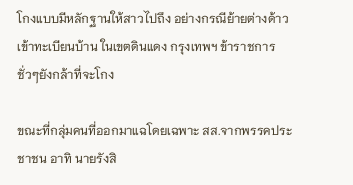โกงแบบมีหลักฐานให้สาวไปถึง อย่างกรณีย้ายต่างด้าวเข้าทะเบียนบ้าน ในเขตดินแดง กรุงเทพฯ ข้าราชการชั่วๆยังกล้าที่จะโกง

ขณะที่กลุ่มคนที่ออกมาแฉโดยเฉพาะ สส.จากพรรคประชาชน อาทิ นายรังสิ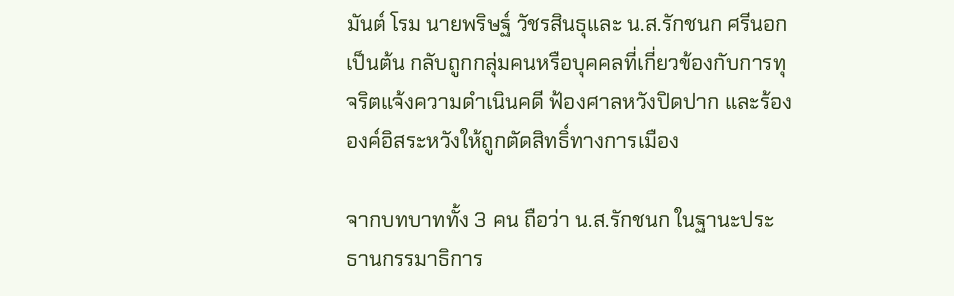มันต์ โรม นายพริษฐ์ วัชรสินธุและ น.ส.รักชนก ศรีนอก เป็นต้น กลับถูกกลุ่มคนหรือบุคคลที่เกี่ยวข้องกับการทุจริตแจ้งความดำเนินคดี ฟ้องศาลหวังปิดปาก และร้ององค์อิสระหวังให้ถูกตัดสิทธิ์ทางการเมือง

จากบทบาททั้ง 3 คน ถือว่า น.ส.รักชนก ในฐานะประธานกรรมาธิการ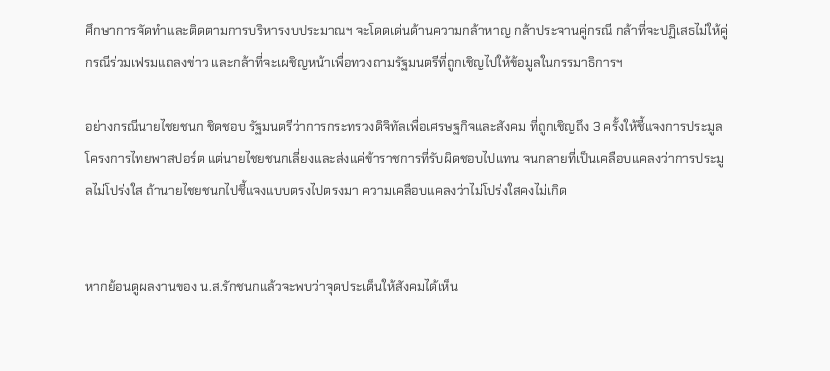ศึกษาการจัดทำและติดตามการบริหารงบประมาณฯ จะโดดเด่นด้านความกล้าหาญ กล้าประจานคู่กรณี กล้าที่จะปฏิเสธไม่ให้คู่กรณีร่วมเฟรมแถลงข่าว และกล้าที่จะเผชิญหน้าเพื่อทวงถามรัฐมนตรีที่ถูกเชิญไปให้ข้อมูลในกรรมาธิการฯ

อย่างกรณีนายไชยชนก ชิดชอบ รัฐมนตรีว่าการกระทรวงดิจิทัลเพื่อเศรษฐกิจและสังคม ที่ถูกเชิญถึง 3 ครั้งให้ชี้แจงการประมูลโครงการไทยพาสปอร์ต แต่นายไชยชนกเลี่ยงและส่งแค่ข้าราชการที่รับผิดชอบไปแทน จนกลายที่เป็นเคลือบแคลงว่าการประมูลไม่โปร่งใส ถ้านายไชยชนกไปชี้แจงแบบตรงไปตรงมา ความเคลือบแคลงว่าไม่โปร่งใสคงไม่เกิด


หากย้อนดูผลงานของ น.ส.รักชนกแล้วจะพบว่าจุดประเด็นให้สังคมได้เห็น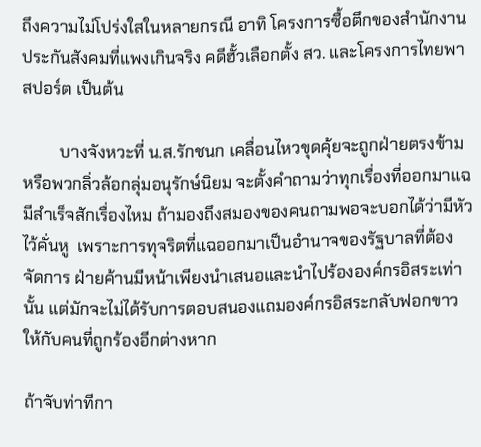ถึงความไม่โปร่งใสในหลายกรณี อาทิ โครงการซื้อตึกของสำนักงานประกันสังคมที่แพงเกินจริง คดีฮั้วเลือกตั้ง สว. และโครงการไทยพาสปอร์ต เป็นต้น

         บางจังหวะที่ น.ส.รักชนก เคลื่อนไหวขุดคุ้ยจะถูกฝ่ายตรงข้ามหรือพวกลิ่วล้อกลุ่มอนุรักษ์นิยม จะตั้งคำถามว่าทุกเรื่องที่ออกมาแฉมีสำเร็จสักเรื่องไหม ถ้ามองถึงสมองของคนถามพอจะบอกได้ว่ามีหัวไว้คั่นหู  เพราะการทุจริตที่แฉออกมาเป็นอำนาจของรัฐบาลที่ต้องจัดการ ฝ่ายค้านมีหน้าเพียงนำเสนอและนำไปร้ององค์กรอิสระเท่านั้น แต่มักจะไม่ได้รับการตอบสนองแถมองค์กรอิสระกลับฟอกขาวให้กับคนที่ถูกร้องอีกต่างหาก

ถ้าจับท่าทีกา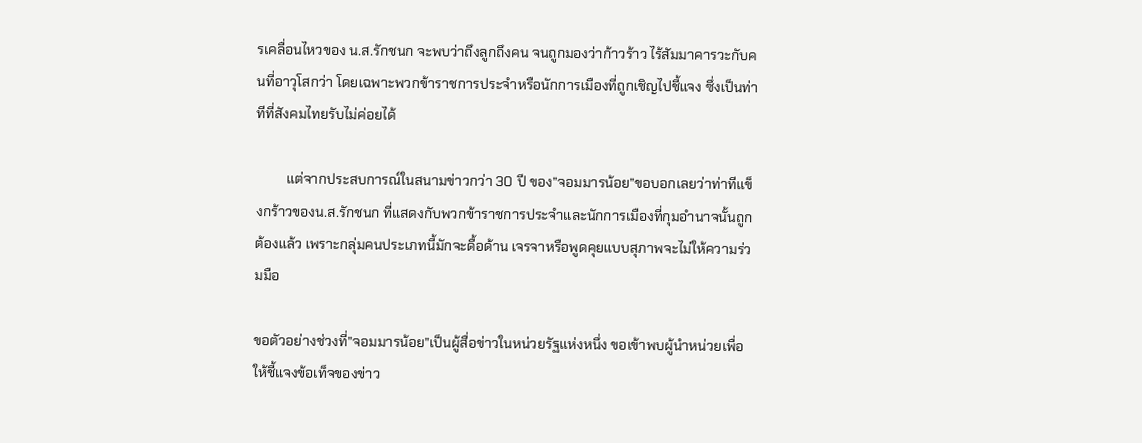รเคลื่อนไหวของ น.ส.รักชนก จะพบว่าถึงลูกถึงคน จนถูกมองว่าก้าวร้าว ไร้สัมมาคารวะกับคนที่อาวุโสกว่า โดยเฉพาะพวกข้าราชการประจำหรือนักการเมืองที่ถูกเชิญไปชี้แจง ซึ่งเป็นท่าทีที่สังคมไทยรับไม่ค่อยได้

         แต่จากประสบการณ์ในสนามข่าวกว่า 30 ปี ของ”จอมมารน้อย”ขอบอกเลยว่าท่าทีแข็งกร้าวของน.ส.รักชนก ที่แสดงกับพวกข้าราชการประจำและนักการเมืองที่กุมอำนาจนั้นถูกต้องแล้ว เพราะกลุ่มคนประเภทนี้มักจะดื้อด้าน เจรจาหรือพูดคุยแบบสุภาพจะไม่ให้ความร่วมมือ

ขอตัวอย่างช่วงที่”จอมมารน้อย”เป็นผู้สื่อข่าวในหน่วยรัฐแห่งหนึ่ง ขอเข้าพบผู้นำหน่วยเพื่อให้ชี้แจงข้อเท็จของข่าว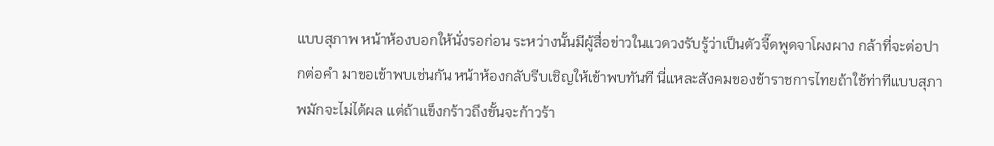แบบสุภาพ หน้าห้องบอกให้นั่งรอก่อน ระหว่างนั้นมีผู้สื่อข่าวในแวดวงรับรู้ว่าเป็นตัวจี๊ดพูดจาโผงผาง กล้าที่จะต่อปากต่อคำ มาขอเข้าพบเช่นกัน หน้าห้องกลับรีบเชิญให้เข้าพบทันที นี่แหละสังคมของข้าราชการไทยถ้าใช้ท่าทีแบบสุภาพมักจะไม่ได้ผล แต่ถ้าแข็งกร้าวถึงขั้นจะก้าวร้า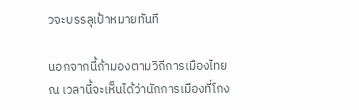วจะบรรลุเป้าหมายทันที

นอกจากนี้ถ้ามองตามวิถีการเมืองไทย ณ เวลานี้จะเห็นได้ว่านักการเมืองที่โกง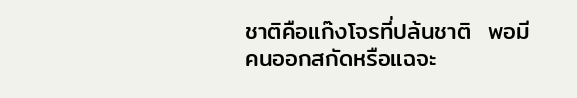ชาติคือแก๊งโจรที่ปล้นชาติ  พอมีคนออกสกัดหรือแฉจะ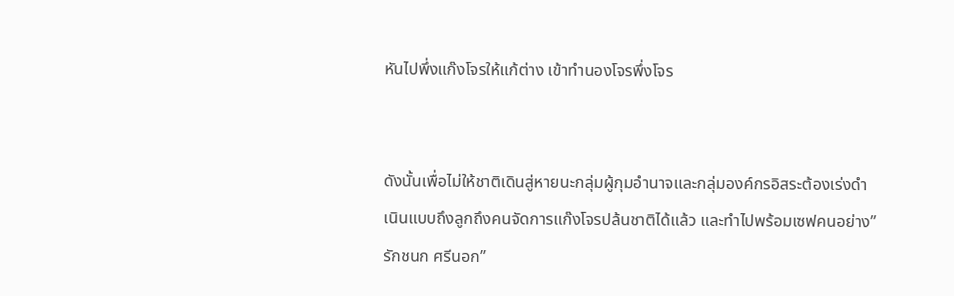หันไปพึ่งแก๊งโจรให้แก้ต่าง เข้าทำนองโจรพึ่งโจร


ดังนั้นเพื่อไม่ให้ชาติเดินสู่หายนะกลุ่มผู้กุมอำนาจและกลุ่มองค์กรอิสระต้องเร่งดำเนินแบบถึงลูกถึงคนจัดการแก๊งโจรปล้นชาติได้แล้ว และทำไปพร้อมเซฟคนอย่าง”รักชนก ศรีนอก”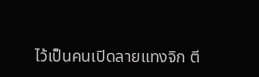ไว้เป็นคนเปิดลายแทงจิก ตี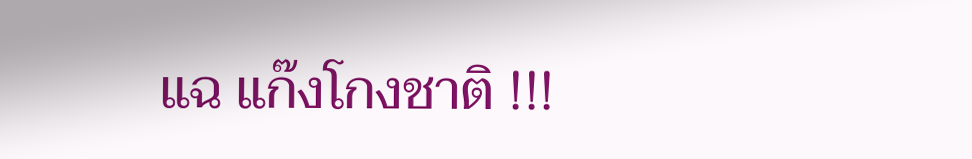แฉ แก๊งโกงชาติ !!!